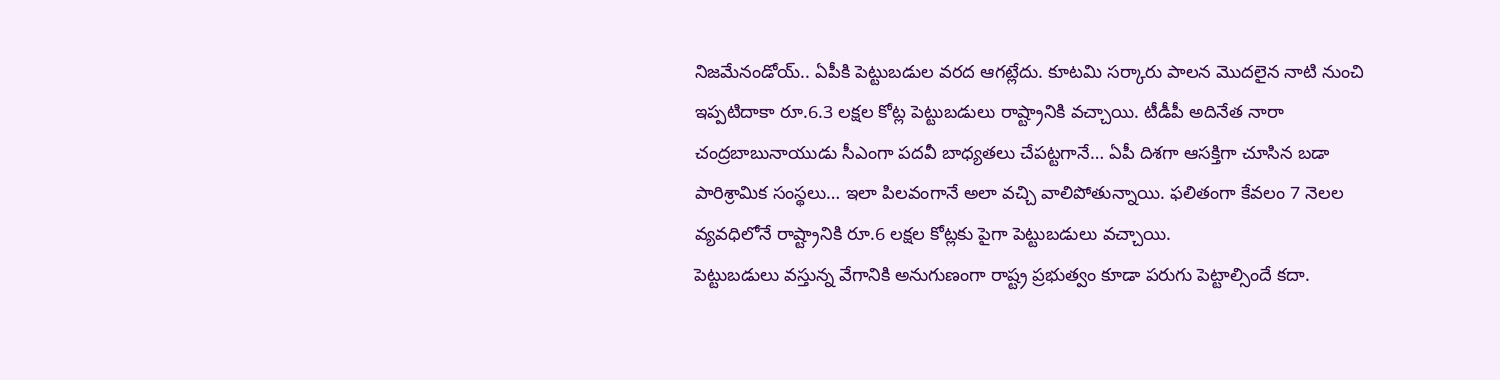నిజమేనండోయ్.. ఏపీకి పెట్టుబడుల వరద ఆగట్లేదు. కూటమి సర్కారు పాలన మొదలైన నాటి నుంచి ఇప్పటిదాకా రూ.6.3 లక్షల కోట్ల పెట్టుబడులు రాష్ట్రానికి వచ్చాయి. టీడీపీ అదినేత నారా చంద్రబాబునాయుడు సీఎంగా పదవీ బాధ్యతలు చేపట్టగానే… ఏపీ దిశగా ఆసక్తిగా చూసిన బడా పారిశ్రామిక సంస్థలు… ఇలా పిలవంగానే అలా వచ్చి వాలిపోతున్నాయి. ఫలితంగా కేవలం 7 నెలల వ్యవధిలోనే రాష్ట్రానికి రూ.6 లక్షల కోట్లకు పైగా పెట్టుబడులు వచ్చాయి.
పెట్టుబడులు వస్తున్న వేగానికి అనుగుణంగా రాష్ట్ర ప్రభుత్వం కూడా పరుగు పెట్టాల్సిందే కదా.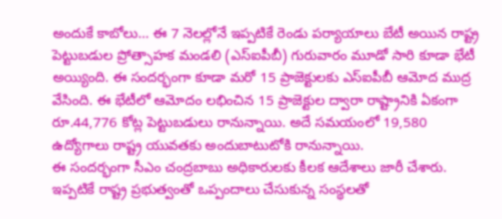అందుకే కాబోలు… ఈ 7 నెలల్లోనే ఇప్పటికే రెండు పర్యాయాలు బేటీ అయిన రాష్ట్ర పెట్టుబడుల ప్రోత్సాహక మండలి (ఎస్ఐపీబీ) గురువారం మూడో సారి కూడా భేటీ అయ్యింది. ఈ సందర్భంగా కూడా మరో 15 ప్రాజెక్టులకు ఎస్ఐపీబీ ఆమోద ముద్ర వేసింది. ఈ భేటీలో ఆమోదం లభించిన 15 ప్రాజెక్టుల ద్వారా రాష్ట్రానికి ఏకంగా రూ.44,776 కోట్ల పెట్టుబడులు రానున్నాయి. అదే సమయంలో 19,580 ఉద్యోగాలు రాష్ట్ర యువతకు అందుబాటుటోకి రానున్నాయి.
ఈ సందర్భంగా సీఎం చంద్రబాబు అధికారులకు కీలక ఆదేశాలు జారీ చేశారు. ఇప్పటికే రాష్ట్ర ప్రభుత్వంతో ఒప్పందాలు చేసుకున్న సంస్థలతో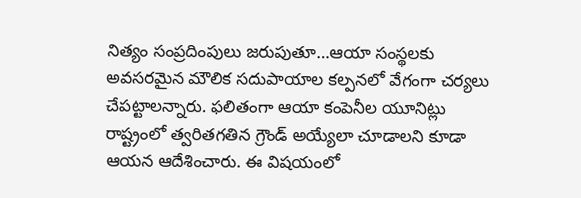నిత్యం సంప్రదింపులు జరుపుతూ…ఆయా సంస్థలకు అవసరమైన మౌలిక సదుపాయాల కల్పనలో వేగంగా చర్యలు చేపట్టాలన్నారు. ఫలితంగా ఆయా కంపెనీల యూనిట్లు రాష్ట్రంలో త్వరితగతిన గ్రౌండ్ అయ్యేలా చూడాలని కూడా ఆయన ఆదేశించారు. ఈ విషయంలో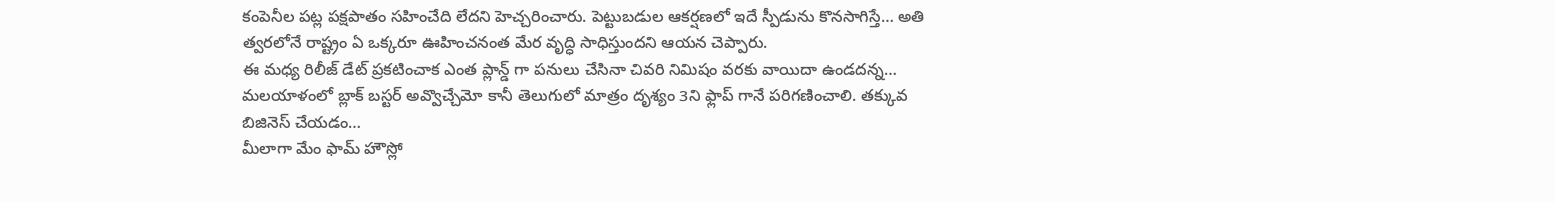కంపెనీల పట్ల పక్షపాతం సహించేది లేదని హెచ్చరించారు. పెట్టుబడుల ఆకర్షణలో ఇదే స్పీడును కొనసాగిస్తే… అతి త్వరలోనే రాష్ట్రం ఏ ఒక్కరూ ఊహించనంత మేర వృద్ధి సాధిస్తుందని ఆయన చెప్పారు.
ఈ మధ్య రిలీజ్ డేట్ ప్రకటించాక ఎంత ప్లాన్డ్ గా పనులు చేసినా చివరి నిమిషం వరకు వాయిదా ఉండదన్న…
మలయాళంలో బ్లాక్ బస్టర్ అవ్వొచ్చేమో కానీ తెలుగులో మాత్రం దృశ్యం 3ని ఫ్లాప్ గానే పరిగణించాలి. తక్కువ బిజినెస్ చేయడం…
మీలాగా మేం ఫామ్ హౌస్లో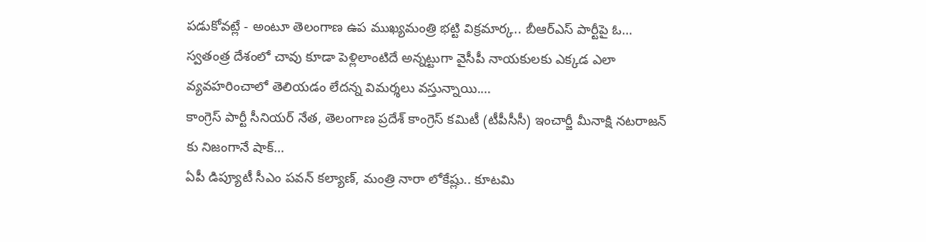పడుకోవట్లే - అంటూ తెలంగాణ ఉప ముఖ్యమంత్రి భట్టి విక్రమార్క.. బీఆర్ఎస్ పార్టీపై ఓ…
స్వతంత్ర దేశంలో చావు కూడా పెళ్లిలాంటిదే అన్నట్టుగా వైసీపీ నాయకులకు ఎక్కడ ఎలా వ్యవహరించాలో తెలియడం లేదన్న విమర్శలు వస్తున్నాయి.…
కాంగ్రెస్ పార్టీ సీనియర్ నేత, తెలంగాణ ప్రదేశ్ కాంగ్రెస్ కమిటీ (టీపీసీసీ) ఇంచార్జీ మీనాక్షి నటరాజన్ కు నిజంగానే షాక్…
ఏపీ డిప్యూటీ సీఎం పవన్ కల్యాణ్, మంత్రి నారా లోకేష్లు.. కూటమి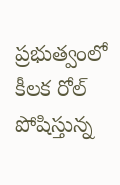ప్రభుత్వంలో కీలక రోల్ పోషిస్తున్న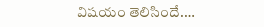విషయం తెలిసిందే.…